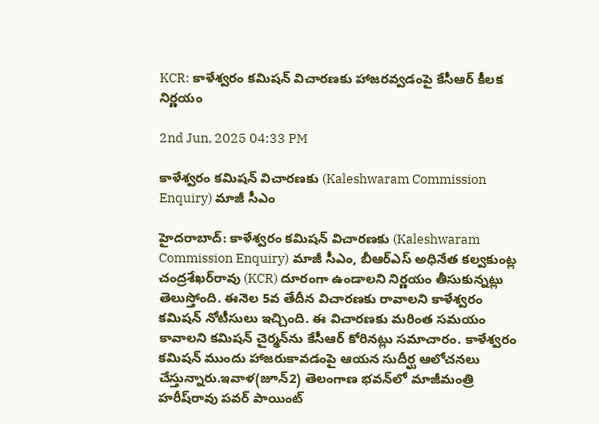KCR: కాళేశ్వరం కమిషన్ విచారణకు హాజరవ్వడంపై కేసీఆర్ కీలక నిర్ణయం

2nd Jun, 2025 04:33 PM

కాళేశ్వరం కమిషన్ విచారణకు (Kaleshwaram Commission Enquiry) మాజీ సీఎం

హైదరాబాద్: కాళేశ్వరం కమిషన్ విచారణకు (Kaleshwaram Commission Enquiry) మాజీ సీఎం, బీఆర్ఎస్ అధినేత కల్వకుంట్ల చంద్రశేఖర్‌రావు (KCR) దూరంగా ఉండాలని నిర్ణయం తీసుకున్నట్లు తెలుస్తోంది. ఈనెల 5వ తేదీన విచారణకు రావాలని కాళేశ్వరం కమిషన్ నోటీసులు ఇచ్చింది. ఈ విచారణకు మరింత సమయం కావాలని కమిషన్ చైర్మన్‌ను కేసీఆర్ కోరినట్లు సమాచారం. కాళేశ్వరం కమిషన్ ముందు హాజరుకావడంపై ఆయన సుదీర్ఘ ఆలోచనలు చేస్తున్నారు.ఇవాళ(జూన్2) తెలంగాణ భవన్‌లో మాజీమంత్రి హరీష్‌రావు పవర్ పాయింట్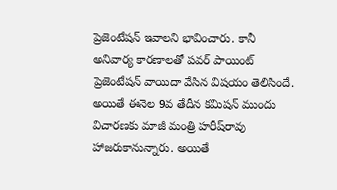ప్రెజెంటేషన్ ఇవాలని భావించారు. కానీ అనివార్య కారణాలతో పవర్ పాయింట్ ప్రెజెంటేషన్ వాయిదా వేసిన విషయం తెలిసిందే. అయితే ఈనెల 9వ తేదీన కమిషన్ ముందు విచారణకు మాజీ మంత్రి హరీష్‌రావు హాజరుకానున్నారు. అయితే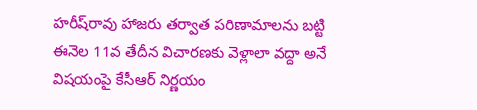హరీష్‌రావు హాజరు తర్వాత పరిణామాలను బట్టి ఈనెల 11వ తేదీన విచారణకు వెళ్లాలా వద్దా అనే విషయంపై కేసీఆర్ నిర్ణయం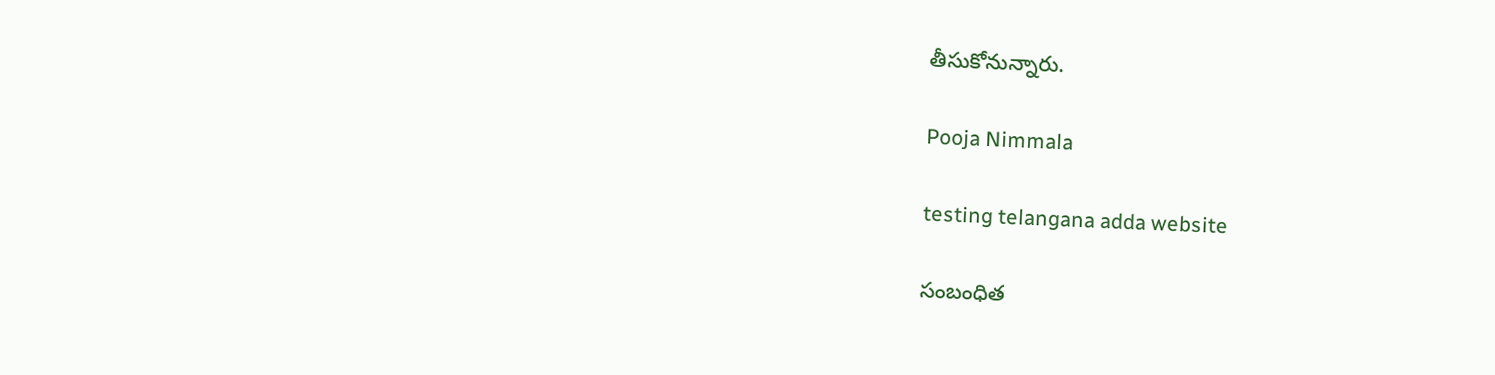తీసుకోనున్నారు.

Pooja Nimmala

testing telangana adda website

సంబంధిత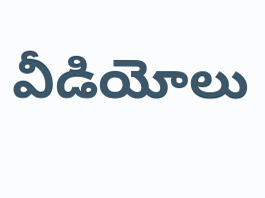వీడియోలు